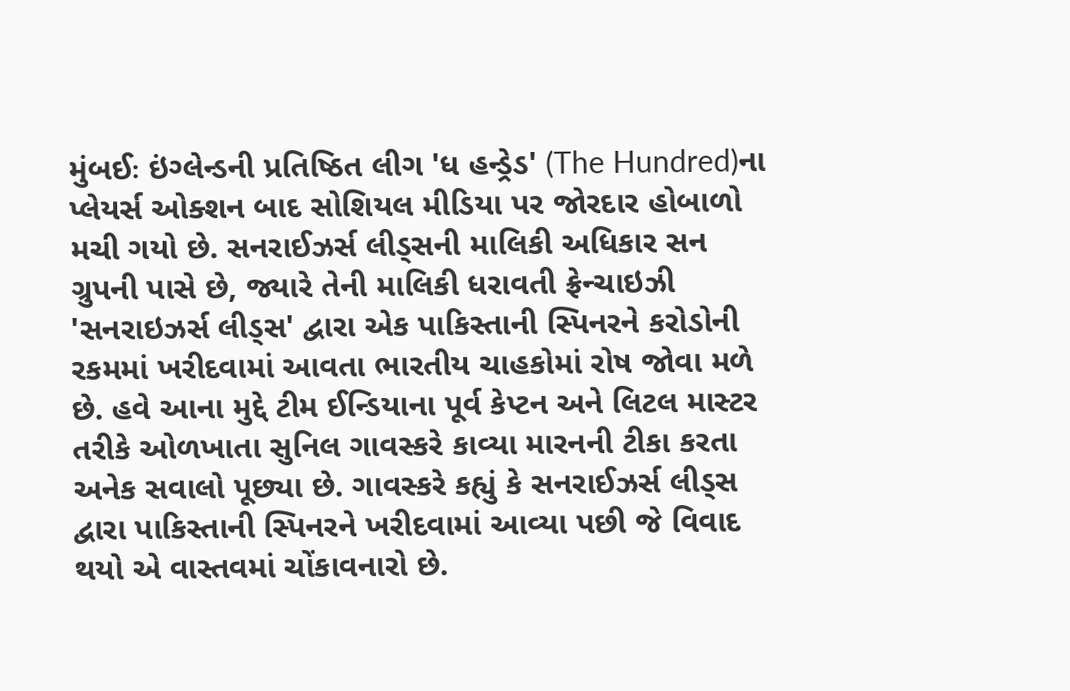મુંબઈઃ ઇંગ્લેન્ડની પ્રતિષ્ઠિત લીગ 'ધ હન્ડ્રેડ' (The Hundred)ના પ્લેયર્સ ઓક્શન બાદ સોશિયલ મીડિયા પર જોરદાર હોબાળો મચી ગયો છે. સનરાઈઝર્સ લીડ્સની માલિકી અધિકાર સન ગ્રુપની પાસે છે, જ્યારે તેની માલિકી ધરાવતી ફ્રેન્ચાઇઝી 'સનરાઇઝર્સ લીડ્સ' દ્વારા એક પાકિસ્તાની સ્પિનરને કરોડોની રકમમાં ખરીદવામાં આવતા ભારતીય ચાહકોમાં રોષ જોવા મળે છે. હવે આના મુદ્દે ટીમ ઈન્ડિયાના પૂર્વ કેપ્ટન અને લિટલ માસ્ટર તરીકે ઓળખાતા સુનિલ ગાવસ્કરે કાવ્યા મારનની ટીકા કરતા અનેક સવાલો પૂછ્યા છે. ગાવસ્કરે કહ્યું કે સનરાઈઝર્સ લીડ્સ દ્વારા પાકિસ્તાની સ્પિનરને ખરીદવામાં આવ્યા પછી જે વિવાદ થયો એ વાસ્તવમાં ચોંકાવનારો છે.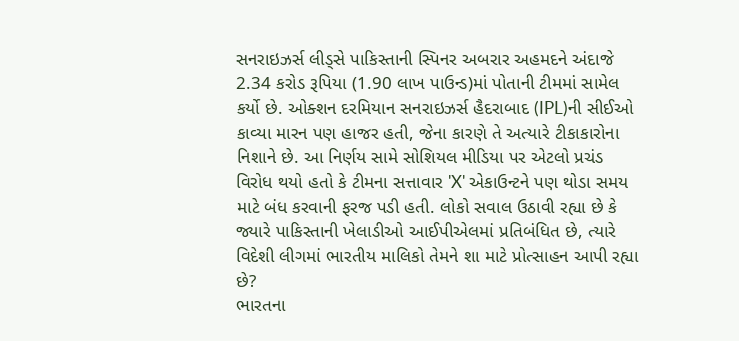સનરાઇઝર્સ લીડ્સે પાકિસ્તાની સ્પિનર અબરાર અહમદને અંદાજે 2.34 કરોડ રૂપિયા (1.90 લાખ પાઉન્ડ)માં પોતાની ટીમમાં સામેલ કર્યો છે. ઓક્શન દરમિયાન સનરાઇઝર્સ હૈદરાબાદ (IPL)ની સીઈઓ કાવ્યા મારન પણ હાજર હતી, જેના કારણે તે અત્યારે ટીકાકારોના નિશાને છે. આ નિર્ણય સામે સોશિયલ મીડિયા પર એટલો પ્રચંડ વિરોધ થયો હતો કે ટીમના સત્તાવાર 'X' એકાઉન્ટને પણ થોડા સમય માટે બંધ કરવાની ફરજ પડી હતી. લોકો સવાલ ઉઠાવી રહ્યા છે કે જ્યારે પાકિસ્તાની ખેલાડીઓ આઈપીએલમાં પ્રતિબંધિત છે, ત્યારે વિદેશી લીગમાં ભારતીય માલિકો તેમને શા માટે પ્રોત્સાહન આપી રહ્યા છે?
ભારતના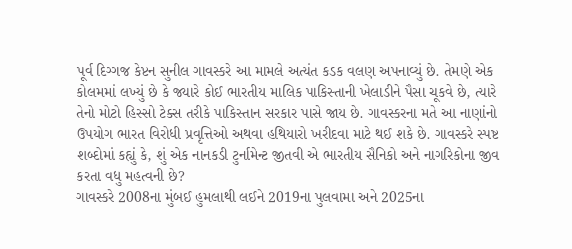પૂર્વ દિગ્ગજ કેપ્ટન સુનીલ ગાવસ્કરે આ મામલે અત્યંત કડક વલણ અપનાવ્યું છે. તેમણે એક કોલમમાં લખ્યું છે કે જ્યારે કોઈ ભારતીય માલિક પાકિસ્તાની ખેલાડીને પૈસા ચૂકવે છે, ત્યારે તેનો મોટો હિસ્સો ટેક્સ તરીકે પાકિસ્તાન સરકાર પાસે જાય છે. ગાવસ્કરના મતે આ નાણાંનો ઉપયોગ ભારત વિરોધી પ્રવૃત્તિઓ અથવા હથિયારો ખરીદવા માટે થઈ શકે છે. ગાવસ્કરે સ્પષ્ટ શબ્દોમાં કહ્યું કે, શું એક નાનકડી ટુર્નામેન્ટ જીતવી એ ભારતીય સૈનિકો અને નાગરિકોના જીવ કરતા વધુ મહત્વની છે?
ગાવસ્કરે 2008ના મુંબઈ હુમલાથી લઈને 2019ના પુલવામા અને 2025ના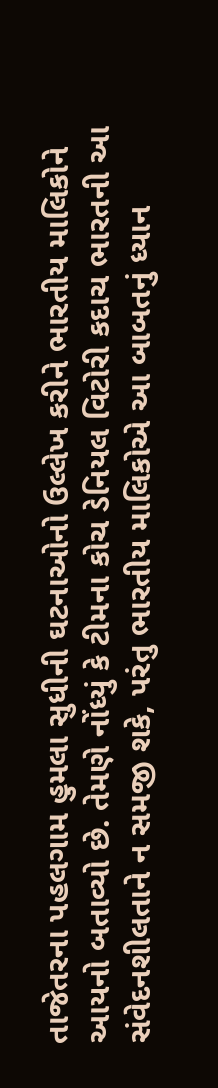તાજેતરના પહલગામ હુમલા સુધીની ઘટનાઓનો ઉલ્લેખ કરીને ભારતીય માલિકોને આયનો બતાવ્યો છે. તેમણે નોંધ્યું કે ટીમના કોચ ડેનિયલ વિટોરી કદાચ ભારતની આ સંવેદનશીલતાને ન સમજી શકે, પરંતુ ભારતીય માલિકોએ આ બાબતનું ધ્યાન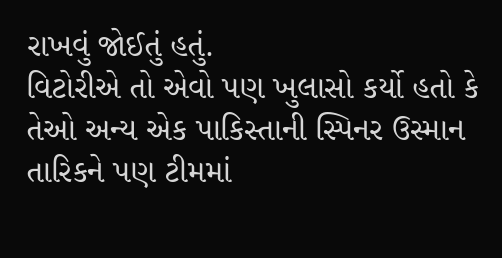રાખવું જોઈતું હતું.
વિટોરીએ તો એવો પણ ખુલાસો કર્યો હતો કે તેઓ અન્ય એક પાકિસ્તાની સ્પિનર ઉસ્માન તારિકને પણ ટીમમાં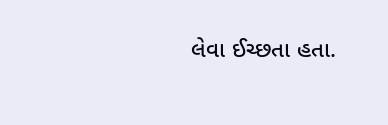લેવા ઈચ્છતા હતા.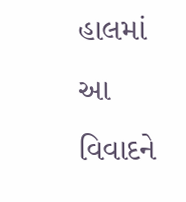હાલમાં આ વિવાદને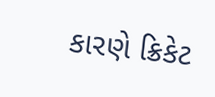કારણે ક્રિકેટ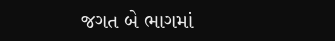જગત બે ભાગમાં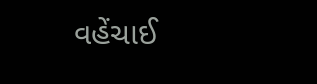વહેંચાઈ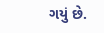ગયું છે.